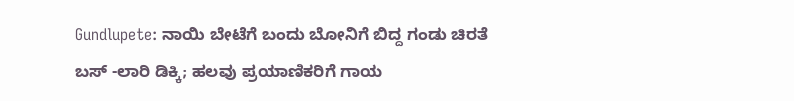Gundlupete: ನಾಯಿ ಬೇಟೆಗೆ ಬಂದು ಬೋನಿಗೆ ಬಿದ್ದ ಗಂಡು ಚಿರತೆ
ಬಸ್ -ಲಾರಿ ಡಿಕ್ಕಿ; ಹಲವು ಪ್ರಯಾಣಿಕರಿಗೆ ಗಾಯ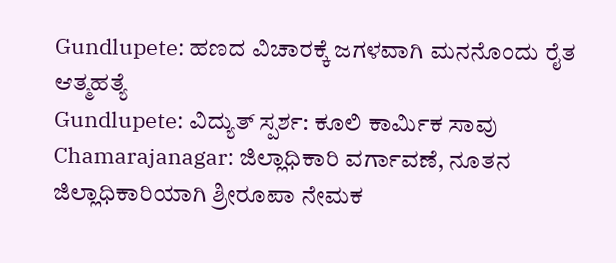Gundlupete: ಹಣದ ವಿಚಾರಕ್ಕೆ ಜಗಳವಾಗಿ ಮನನೊಂದು ರೈತ ಆತ್ಮಹತ್ಯೆ
Gundlupete: ವಿದ್ಯುತ್ ಸ್ಪರ್ಶ: ಕೂಲಿ ಕಾರ್ಮಿಕ ಸಾವು
Chamarajanagar: ಜಿಲ್ಲಾಧಿಕಾರಿ ವರ್ಗಾವಣೆ, ನೂತನ ಜಿಲ್ಲಾಧಿಕಾರಿಯಾಗಿ ಶ್ರೀರೂಪಾ ನೇಮಕ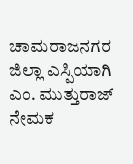ಚಾಮರಾಜನಗರ ಜಿಲ್ಲಾ ಎಸ್ಪಿಯಾಗಿ ಎಂ. ಮುತ್ತುರಾಜ್ ನೇಮಕ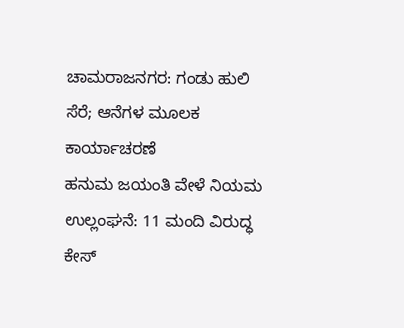ಚಾಮರಾಜನಗರ: ಗಂಡು ಹುಲಿ ಸೆರೆ; ಆನೆಗಳ ಮೂಲಕ ಕಾರ್ಯಾಚರಣೆ
ಹನುಮ ಜಯಂತಿ ವೇಳೆ ನಿಯಮ ಉಲ್ಲಂಘನೆ: 11 ಮಂದಿ ವಿರುದ್ಧ ಕೇಸ್